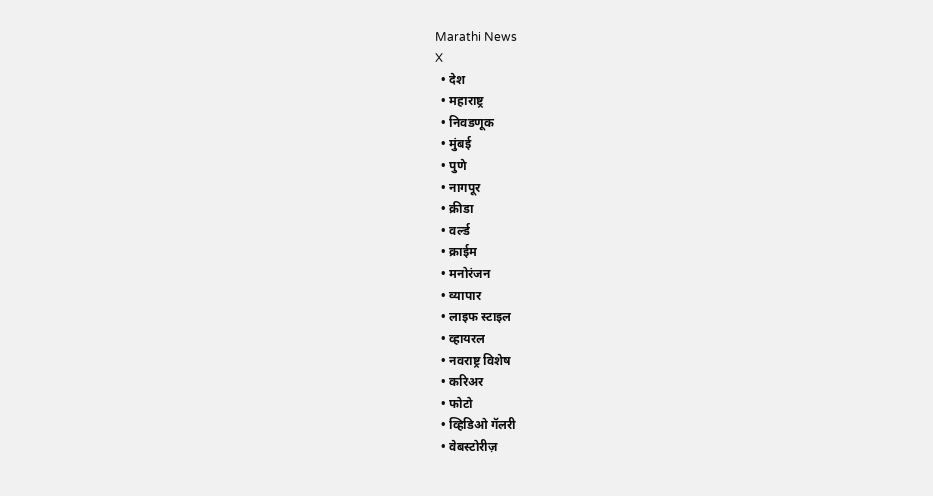Marathi News
X
  • देश
  • महाराष्ट्र
  • निवडणूक
  • मुंबई
  • पुणे
  • नागपूर
  • क्रीडा
  • वर्ल्ड
  • क्राईम
  • मनोरंजन
  • व्यापार
  • लाइफ स्टाइल
  • व्हायरल
  • नवराष्ट्र विशेष
  • करिअर
  • फोटो
  • व्हिडिओ गॅलरी
  • वेबस्टोरीज़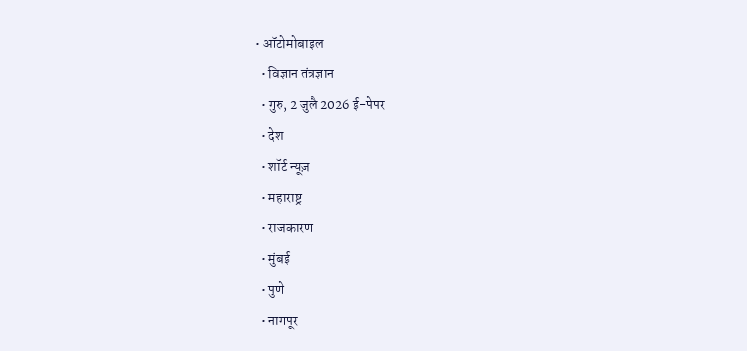• ऑटोमोबाइल
  • विज्ञान तंत्रज्ञान
  • गुरु, 2 जुलै 2026 ई-पेपर
  • देश
  • शॉर्ट न्यूज़
  • महाराष्ट्र
  • राजकारण
  • मुंबई
  • पुणे
  • नागपूर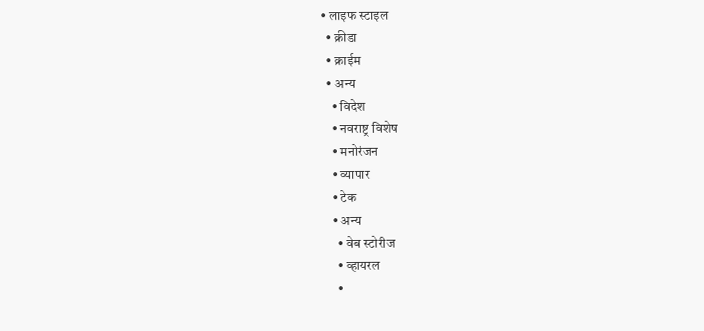• लाइफ स्टाइल
  • क्रीडा
  • क्राईम
  • अन्य
    • विदेश
    • नवराष्ट्र विशेष
    • मनोरंजन
    • व्यापार
    • टेक
    • अन्य
      • वेब स्टोरीज
      • व्हायरल
      •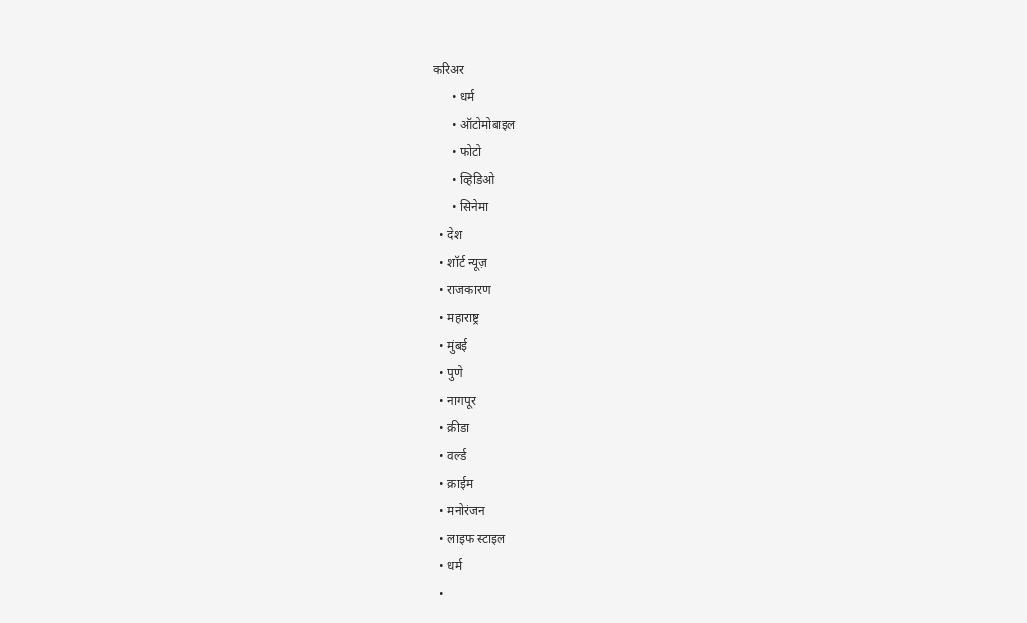करिअर
      • धर्म
      • ऑटोमोबाइल
      • फोटो
      • व्हिडिओ
      • सिनेमा
  • देश
  • शॉर्ट न्यूज़
  • राजकारण
  • महाराष्ट्र
  • मुंबई
  • पुणे
  • नागपूर
  • क्रीडा
  • वर्ल्ड
  • क्राईम
  • मनोरंजन
  • लाइफ स्टाइल
  • धर्म
  •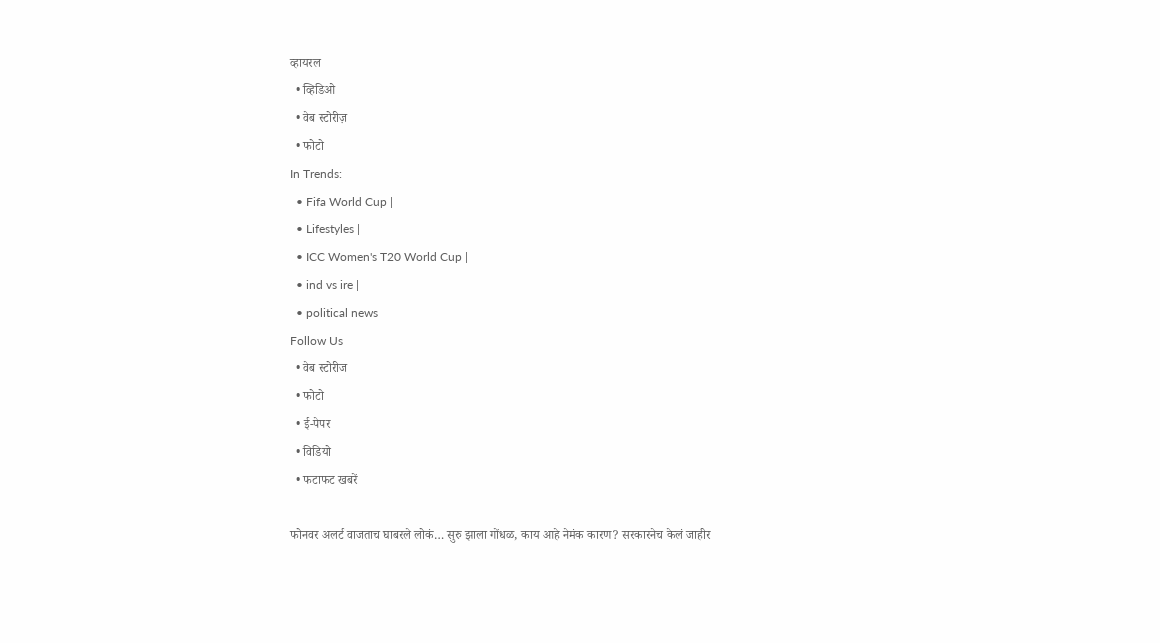व्हायरल
  • व्हिडिओ
  • वेब स्टोरीज़
  • फोटो
In Trends:
  • Fifa World Cup |
  • Lifestyles |
  • ICC Women's T20 World Cup |
  • ind vs ire |
  • political news
Follow Us
  • वेब स्टोरीज
  • फोटो
  • ई-पेपर
  • विडियो
  • फटाफट खबरें

फोनवर अलर्ट वाजताच घाबरले लोकं… सुरु झाला गोंधळ, काय आहे नेमंक कारण? सरकारनेच केलं जाहीर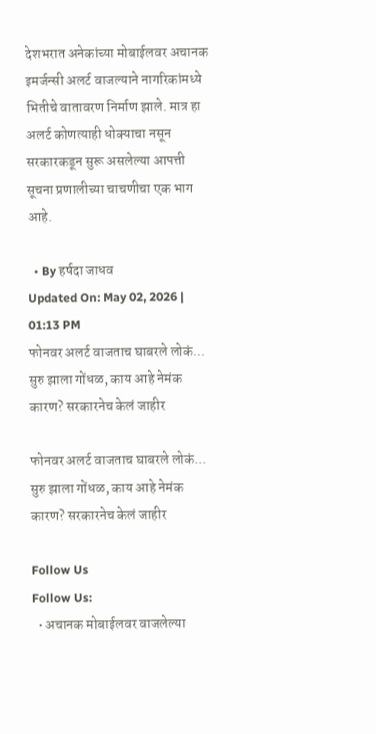देशभरात अनेकांच्या मोबाईलवर अचानक इमर्जन्सी अलर्ट वाजल्याने नागरिकांमध्ये भितीचे वातावरण निर्माण झाले. मात्र हा अलर्ट कोणत्याही धोक्याचा नसून सरकारकडून सुरू असलेल्या आपत्ती सूचना प्रणालीच्या चाचणीचा एक भाग आहे.

  • By हर्षदा जाधव
Updated On: May 02, 2026 | 01:13 PM
फोनवर अलर्ट वाजताच घाबरले लोकं... सुरु झाला गोंधळ, काय आहे नेमंक कारण? सरकारनेच केलं जाहीर

फोनवर अलर्ट वाजताच घाबरले लोकं... सुरु झाला गोंधळ, काय आहे नेमंक कारण? सरकारनेच केलं जाहीर

Follow Us
Follow Us:
  • अचानक मोबाईलवर वाजलेल्या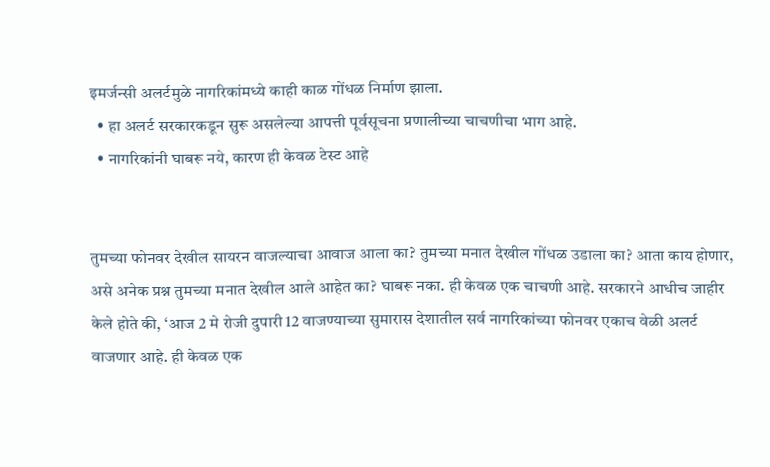इमर्जन्सी अलर्टमुळे नागरिकांमध्ये काही काळ गोंधळ निर्माण झाला.
  • हा अलर्ट सरकारकडून सुरू असलेल्या आपत्ती पूर्वसूचना प्रणालीच्या चाचणीचा भाग आहे.
  • नागरिकांनी घाबरू नये, कारण ही केवळ टेस्ट आहे


तुमच्या फोनवर देखील सायरन वाजल्याचा आवाज आला का? तुमच्या मनात देखील गोंधळ उडाला का? आता काय होणार, असे अनेक प्रश्न तुमच्या मनात देखील आले आहेत का? घाबरू नका. ही केवळ एक चाचणी आहे. सरकारने आधीच जाहीर केले होते की, ‘आज 2 मे रोजी दुपारी 12 वाजण्याच्या सुमारास देशातील सर्व नागरिकांच्या फोनवर एकाच वेळी अलर्ट वाजणार आहे. ही केवळ एक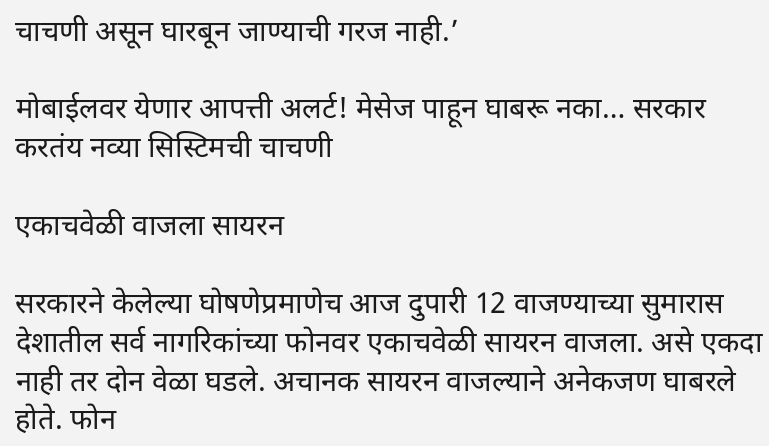चाचणी असून घारबून जाण्याची गरज नाही.’

मोबाईलवर येणार आपत्ती अलर्ट! मेसेज पाहून घाबरू नका… सरकार करतंय नव्या सिस्टिमची चाचणी

एकाचवेळी वाजला सायरन

सरकारने केलेल्या घोषणेप्रमाणेच आज दुपारी 12 वाजण्याच्या सुमारास देशातील सर्व नागरिकांच्या फोनवर एकाचवेळी सायरन वाजला. असे एकदा नाही तर दोन वेळा घडले. अचानक सायरन वाजल्याने अनेकजण घाबरले होते. फोन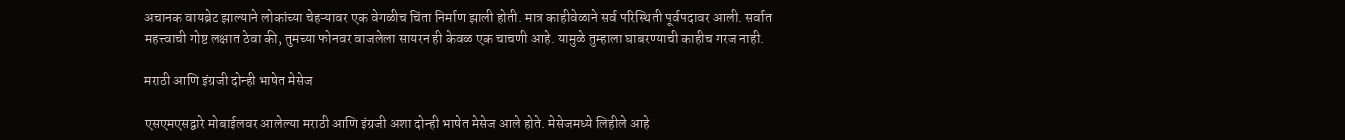अचानक वायब्रेट झाल्याने लोकांच्या चेहऱ्यावर एक वेगळीच चिंता निर्माण झाली होती. मात्र काहीवेळाने सर्व परिस्थिती पूर्वपदावर आली. सर्वात महत्त्वाची गोष्ट लक्षात ठेवा की, तुमच्या फोनवर वाजलेला सायरन ही केवळ एक चाचणी आहे. यामुळे तुम्हाला घाबरण्याची काहीच गरज नाही.

मराठी आणि इंग्रजी दोन्ही भाषेत मेसेज

एसएमएसद्वारे मोबाईलवर आलेल्या मराठी आणि इंग्रजी अशा दोन्ही भाषेत मेसेज आले होते. मेसेजमध्ये लिहीले आहे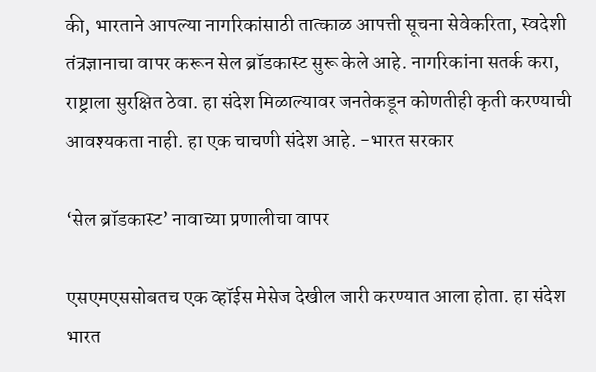की, भारताने आपल्या नागरिकांसाठी तात्काळ आपत्ती सूचना सेवेकरिता, स्वदेशी तंत्रज्ञानाचा वापर करून सेल ब्रॉडकास्ट सुरू केले आहे. नागरिकांना सतर्क करा, राष्ट्राला सुरक्षित ठेवा. हा संदेश मिळाल्यावर जनतेकडून कोणतीही कृती करण्याची आवश्यकता नाही. हा एक चाचणी संदेश आहे. -भारत सरकार

‘सेल ब्रॉडकास्ट’ नावाच्या प्रणालीचा वापर

एसएमएससोबतच एक व्हॉईस मेसेज देखील जारी करण्यात आला होता. हा संदेश भारत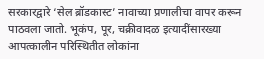सरकारद्वारे ‘सेल ब्रॉडकास्ट’ नावाच्या प्रणालीचा वापर करून पाठवला जातो. भूकंप, पूर, चक्रीवादळ इत्यादींसारख्या आपत्कालीन परिस्थितीत लोकांना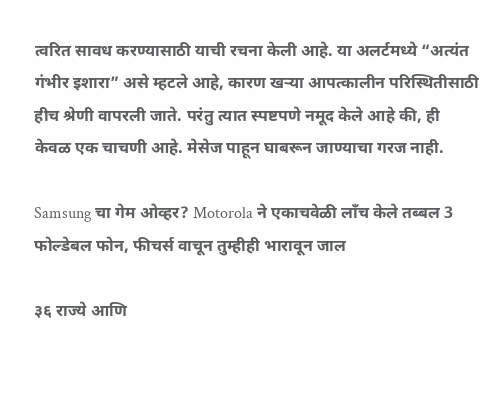त्वरित सावध करण्यासाठी याची रचना केली आहे. या अलर्टमध्ये “अत्यंत गंभीर इशारा” असे म्हटले आहे, कारण खऱ्या आपत्कालीन परिस्थितीसाठी हीच श्रेणी वापरली जाते. परंतु त्यात स्पष्टपणे नमूद केले आहे की, ही केवळ एक चाचणी आहे. मेसेज पाहून घाबरून जाण्याचा गरज नाही.

Samsung चा गेम ओव्हर? Motorola ने एकाचवेळी लाँच केले तब्बल 3 फोल्डेबल फोन, फीचर्स वाचून तुम्हीही भारावून जाल

३६ राज्ये आणि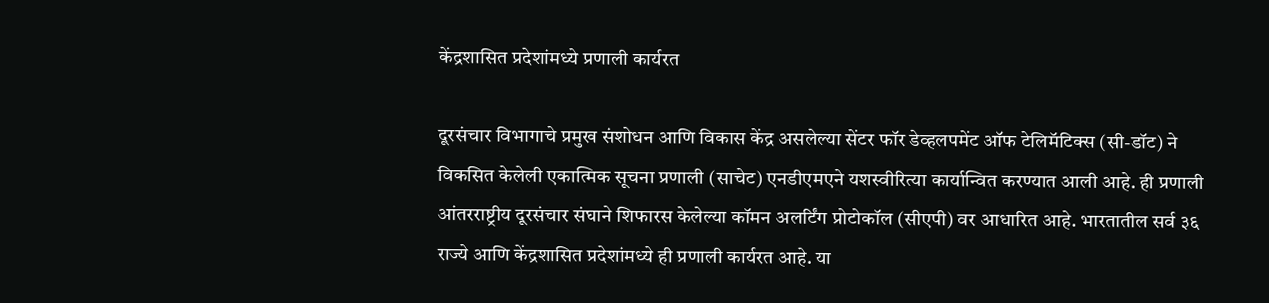केंद्रशासित प्रदेशांमध्ये प्रणाली कार्यरत

दूरसंचार विभागाचे प्रमुख संशोधन आणि विकास केंद्र असलेल्या सेंटर फॉर डेव्हलपमेंट ऑफ टेलिमॅटिक्स (सी-डॉट) ने विकसित केलेली एकात्मिक सूचना प्रणाली (साचेट) एनडीएमएने यशस्वीरित्या कार्यान्वित करण्यात आली आहे. ही प्रणाली आंतरराष्ट्रीय दूरसंचार संघाने शिफारस केलेल्या कॉमन अलर्टिंग प्रोटोकॉल (सीएपी) वर आधारित आहे. भारतातील सर्व ३६ राज्ये आणि केंद्रशासित प्रदेशांमध्ये ही प्रणाली कार्यरत आहे. या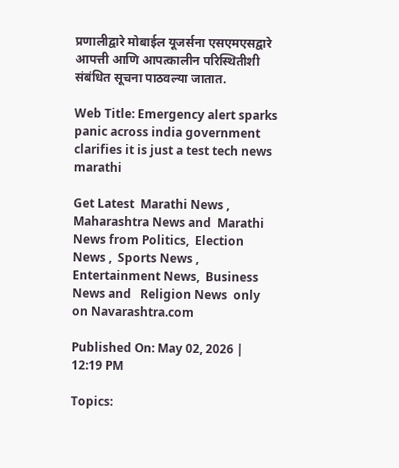प्रणालीद्वारे मोबाईल यूजर्सना एसएमएसद्वारे आपत्ती आणि आपत्कालीन परिस्थितीशी संबंधित सूचना पाठवल्या जातात.

Web Title: Emergency alert sparks panic across india government clarifies it is just a test tech news marathi

Get Latest  Marathi News ,  Maharashtra News and  Marathi News from Politics,  Election News ,  Sports News ,  Entertainment News,  Business News and   Religion News  only on Navarashtra.com

Published On: May 02, 2026 | 12:19 PM

Topics: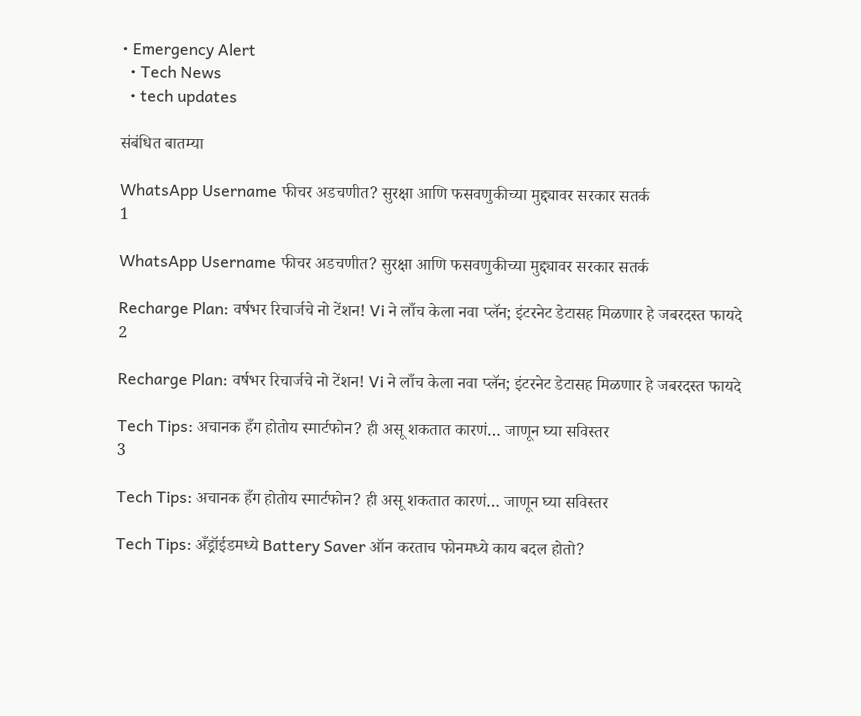• Emergency Alert
  • Tech News
  • tech updates

संबंधित बातम्या

WhatsApp Username फीचर अडचणीत? सुरक्षा आणि फसवणुकीच्या मुद्द्यावर सरकार सतर्क
1

WhatsApp Username फीचर अडचणीत? सुरक्षा आणि फसवणुकीच्या मुद्द्यावर सरकार सतर्क

Recharge Plan: वर्षभर रिचार्जचे नो टेंशन! Vi ने लाँच केला नवा प्लॅन; इंटरनेट डेटासह मिळणार हे जबरदस्त फायदे
2

Recharge Plan: वर्षभर रिचार्जचे नो टेंशन! Vi ने लाँच केला नवा प्लॅन; इंटरनेट डेटासह मिळणार हे जबरदस्त फायदे

Tech Tips: अचानक हँग होतोय स्मार्टफोन? ही असू शकतात कारणं… जाणून घ्या सविस्तर
3

Tech Tips: अचानक हँग होतोय स्मार्टफोन? ही असू शकतात कारणं… जाणून घ्या सविस्तर

Tech Tips: अँड्रॉईडमध्ये Battery Saver ऑन करताच फोनमध्ये काय बदल होतो?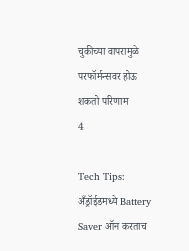चुकीच्या वापरामुळे परफॉर्मन्सवर होऊ शकतो परिणाम
4

Tech Tips: अँड्रॉईडमध्ये Battery Saver ऑन करताच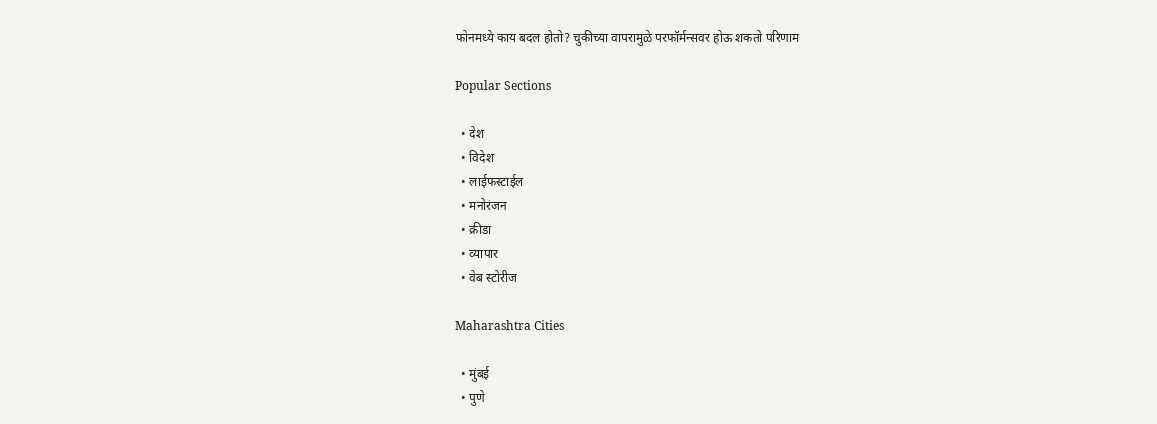फोनमध्ये काय बदल होतो? चुकीच्या वापरामुळे परफॉर्मन्सवर होऊ शकतो परिणाम

Popular Sections

  • देश
  • विदेश
  • लाईफस्टाईल
  • मनोरंजन
  • क्रीडा
  • व्यापार
  • वेब स्टोरीज

Maharashtra Cities

  • मुंबई
  • पुणे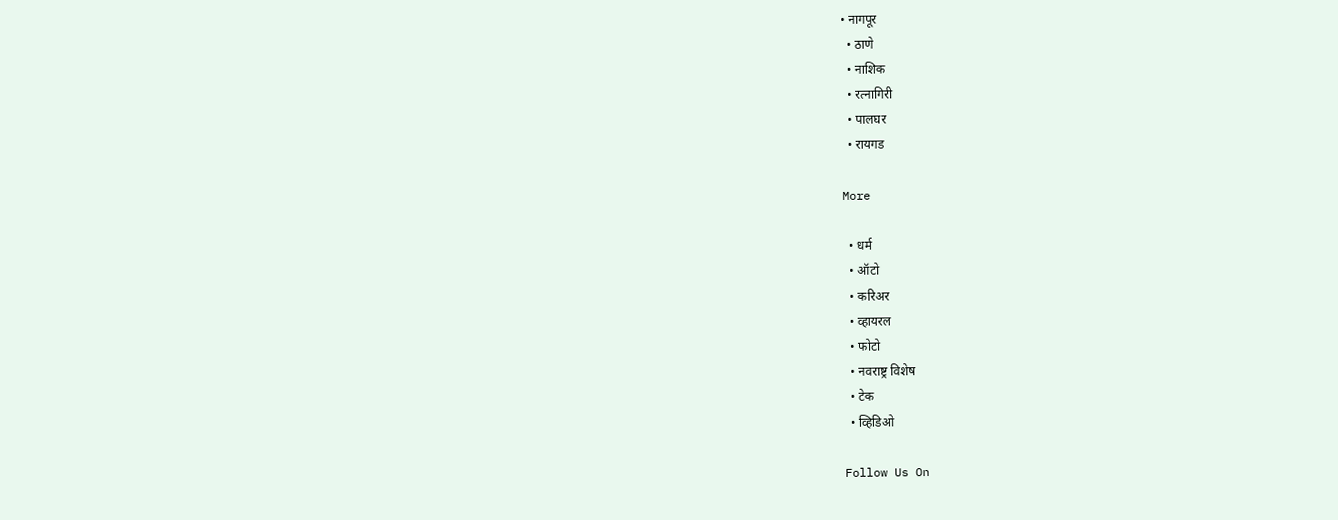• नागपूर
  • ठाणे
  • नाशिक
  • रत्नागिरी
  • पालघर
  • रायगड

More

  • धर्म
  • ऑटो
  • करिअर
  • व्हायरल
  • फोटो
  • नवराष्ट्र विशेष
  • टेक
  • व्हिडिओ

Follow Us On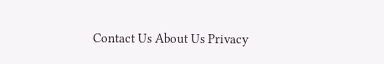Contact Us About Us Privacy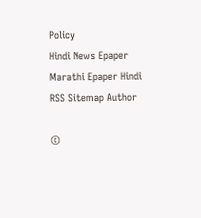Policy
Hindi News Epaper Marathi Epaper Hindi RSS Sitemap Author

©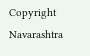Copyright Navarashtra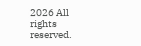2026 All rights reserved.